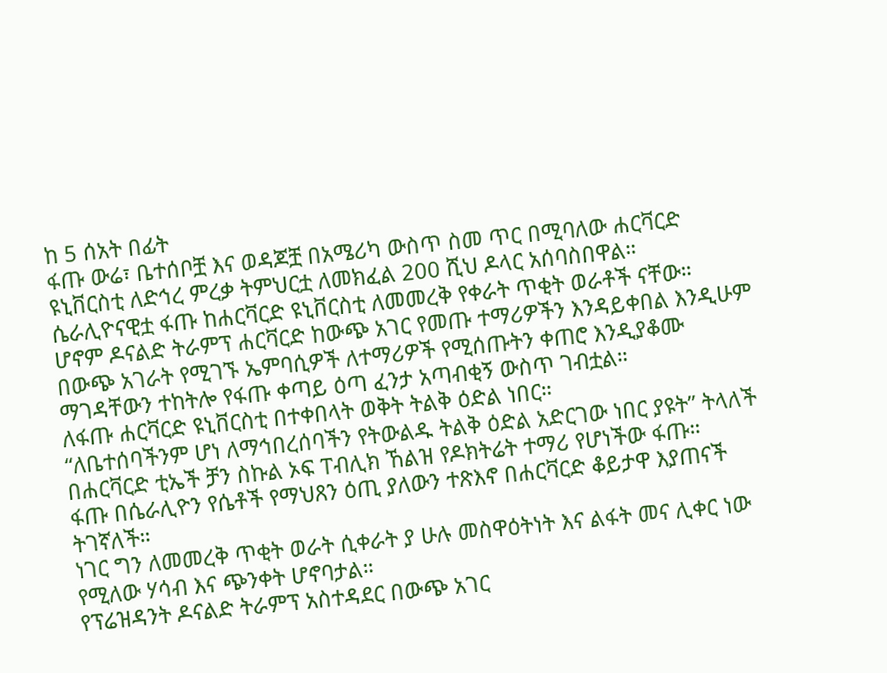ከ 5 ሰአት በፊት
ፋጡ ውሬ፣ ቤተሰቦቿ እና ወዳጆቿ በአሜሪካ ውስጥ ስመ ጥር በሚባለው ሐርቫርድ ዩኒቨርስቲ ለድኅረ ምረቃ ትምህርቷ ለመክፈል 200 ሺህ ዶላር አሰባስበዋል።
ሴራሊዮናዊቷ ፋጡ ከሐርቫርድ ዩኒቨርስቲ ለመመረቅ የቀራት ጥቂት ወራቶች ናቸው።
ሆኖም ዶናልድ ትራምፕ ሐርቫርድ ከውጭ አገር የመጡ ተማሪዎችን እንዳይቀበል እንዲሁም በውጭ አገራት የሚገኙ ኤምባሲዎች ለተማሪዎች የሚሰጡትን ቀጠሮ እንዲያቆሙ ማገዳቸውን ተከትሎ የፋጡ ቀጣይ ዕጣ ፈንታ አጣብቂኝ ውስጥ ገብቷል።
ለፋጡ ሐርቫርድ ዩኒቨርስቲ በተቀበላት ወቅት ትልቅ ዕድል ነበር።
“ለቤተሰባችንም ሆነ ለማኅበረሰባችን የትውልዱ ትልቅ ዕድል አድርገው ነበር ያዩት” ትላለች በሐርቫርድ ቲኤች ቻን ስኩል ኦፍ ፐብሊክ ኸልዝ የዶክትሬት ተማሪ የሆነችው ፋጡ።
ፋጡ በሴራሊዮን የሴቶች የማህጸን ዕጢ ያለውን ተጽእኖ በሐርቫርድ ቆይታዋ እያጠናች ትገኛለች።
ነገር ግን ለመመረቅ ጥቂት ወራት ሲቀራት ያ ሁሉ መስዋዕትነት እና ልፋት መና ሊቀር ነው የሚለው ሃሳብ እና ጭንቀት ሆኖባታል።
የፕሬዝዳንት ዶናልድ ትራምፕ አስተዳደር በውጭ አገር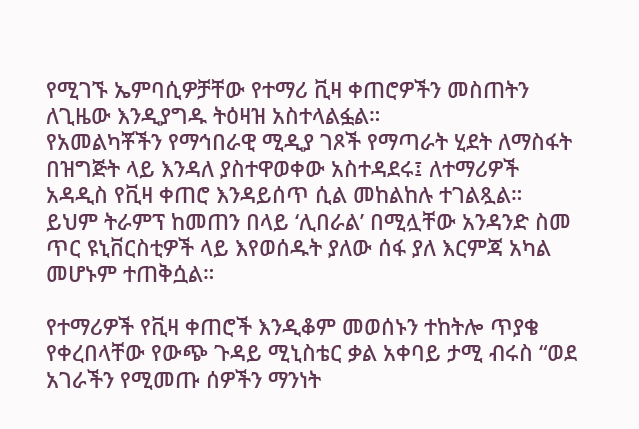የሚገኙ ኤምባሲዎቻቸው የተማሪ ቪዛ ቀጠሮዎችን መስጠትን ለጊዜው እንዲያግዱ ትዕዛዝ አስተላልፏል።
የአመልካቾችን የማኅበራዊ ሚዲያ ገጾች የማጣራት ሂደት ለማስፋት በዝግጅት ላይ እንዳለ ያስተዋወቀው አስተዳደሩ፤ ለተማሪዎች አዳዲስ የቪዛ ቀጠሮ እንዳይሰጥ ሲል መከልከሉ ተገልጿል።
ይህም ትራምፕ ከመጠን በላይ ‘ሊበራል’ በሚሏቸው አንዳንድ ስመ ጥር ዩኒቨርስቲዎች ላይ እየወሰዱት ያለው ሰፋ ያለ እርምጃ አካል መሆኑም ተጠቅሷል።

የተማሪዎች የቪዛ ቀጠሮች እንዲቆም መወሰኑን ተከትሎ ጥያቄ የቀረበላቸው የውጭ ጉዳይ ሚኒስቴር ቃል አቀባይ ታሚ ብሩስ “ወደ አገራችን የሚመጡ ሰዎችን ማንነት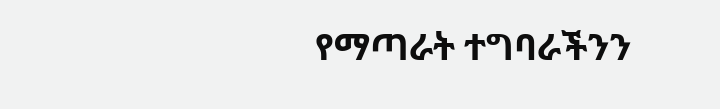የማጣራት ተግባራችንን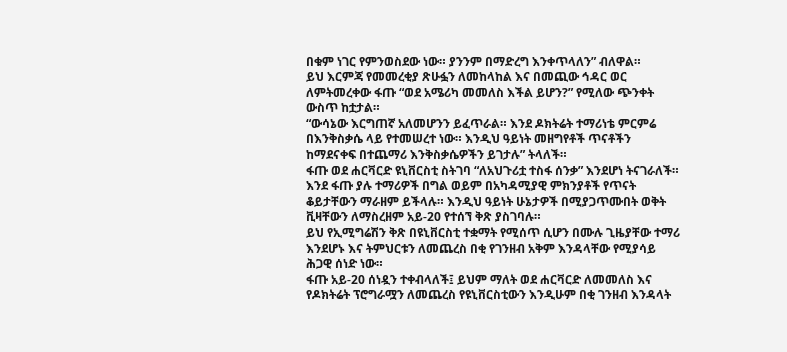በቁም ነገር የምንወስደው ነው። ያንንም በማድረግ እንቀጥላለን” ብለዋል።
ይህ እርምጃ የመመረቂያ ጽሁፏን ለመከላከል እና በመጪው ኅዳር ወር ለምትመረቀው ፋጡ “ወደ አሜሪካ መመለስ እችል ይሆን?” የሚለው ጭንቀት ውስጥ ከቷታል።
“ውሳኔው እርግጠኛ አለመሆንን ይፈጥራል። እንደ ዶክትሬት ተማሪነቴ ምርምሬ በእንቅስቃሴ ላይ የተመሠረተ ነው። እንዲህ ዓይነት መዘግየቶች ጥናቶችን ከማደናቀፍ በተጨማሪ እንቅስቃሴዎችን ይገታሉ” ትላለች።
ፋጡ ወደ ሐርቫርድ ዩኒቨርስቲ ስትገባ “ለአህጉሪቷ ተስፋ ሰንቃ” እንደሆነ ትናገራለች።
እንደ ፋጡ ያሉ ተማሪዎች በግል ወይም በአካዳሚያዊ ምክንያቶች የጥናት ቆይታቸውን ማራዘም ይችላሉ። እንዲህ ዓይነት ሁኔታዎች በሚያጋጥሙበት ወቅት ቪዛቸውን ለማስረዘም አይ-20 የተሰኘ ቅጽ ያስገባሉ።
ይህ የኢሚግሬሽን ቅጽ በዩኒቨርስቲ ተቋማት የሚሰጥ ሲሆን በሙሉ ጊዜያቸው ተማሪ እንደሆኑ እና ትምህርቱን ለመጨረስ በቂ የገንዘብ አቅም እንዳላቸው የሚያሳይ ሕጋዊ ሰነድ ነው።
ፋጡ አይ-20 ሰነዷን ተቀብላለች፤ ይህም ማለት ወደ ሐርቫርድ ለመመለስ እና የዶክትሬት ፕሮግራሟን ለመጨረስ የዩኒቨርስቲውን እንዲሁም በቂ ገንዘብ እንዳላት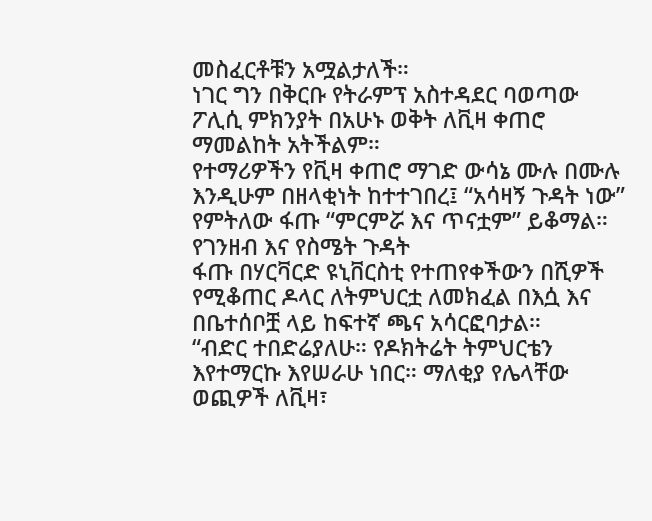መስፈርቶቹን አሟልታለች።
ነገር ግን በቅርቡ የትራምፕ አስተዳደር ባወጣው ፖሊሲ ምክንያት በአሁኑ ወቅት ለቪዛ ቀጠሮ ማመልከት አትችልም።
የተማሪዎችን የቪዛ ቀጠሮ ማገድ ውሳኔ ሙሉ በሙሉ እንዲሁም በዘላቂነት ከተተገበረ፤ “አሳዛኝ ጉዳት ነው” የምትለው ፋጡ “ምርምሯ እና ጥናቷም” ይቆማል።
የገንዘብ እና የስሜት ጉዳት
ፋጡ በሃርቫርድ ዩኒቨርስቲ የተጠየቀችውን በሺዎች የሚቆጠር ዶላር ለትምህርቷ ለመክፈል በእሷ እና በቤተሰቦቿ ላይ ከፍተኛ ጫና አሳርፎባታል።
“ብድር ተበድሬያለሁ። የዶክትሬት ትምህርቴን እየተማርኩ እየሠራሁ ነበር። ማለቂያ የሌላቸው ወጪዎች ለቪዛ፣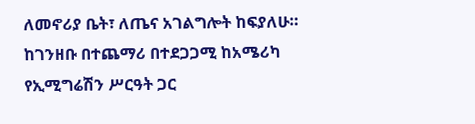ለመኖሪያ ቤት፣ ለጤና አገልግሎት ከፍያለሁ። ከገንዘቡ በተጨማሪ በተደጋጋሚ ከአሜሪካ የኢሚግሬሽን ሥርዓት ጋር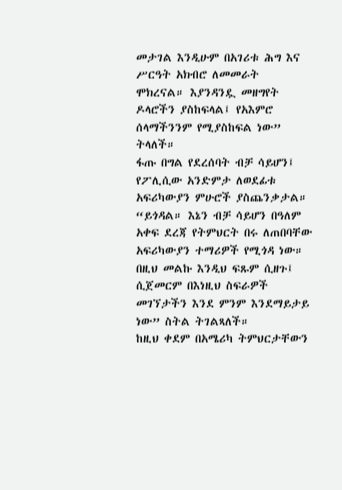መታገል እንዲሁም በአገሪቱ ሕግ እና ሥርዓት አክብሮ ለመመራት ሞክረናል። እያንዳንዷ መዘግየት ዶላሮችን ያስከፍላል፤ የአእምሮ ሰላማችንንም የሚያስከፍል ነው” ትላለች።
ፋጡ በግል የደረሰባት ብቻ ሳይሆን፤ የፖሊሲው አንድምታ ለወደፊቱ አፍሪካውያን ምሁሮች ያስጨንቃታል።
“ይጎዳል። እኔን ብቻ ሳይሆን በዓለም አቀፍ ደረጃ የትምህርት በሩ ለጠበባቸው አፍሪካውያን ተማሪዎች የሚጎዳ ነው። በዚህ መልኩ እንዲህ ፍጹም ሲዘጉ፤ ሲጀመርም በእነዚህ ስፍራዎች መገኘታችን እንደ ምንም እንደማይታይ ነው” ስትል ትገልጻለች።
ከዚህ ቀደም በአሜሪካ ትምህርታቸውን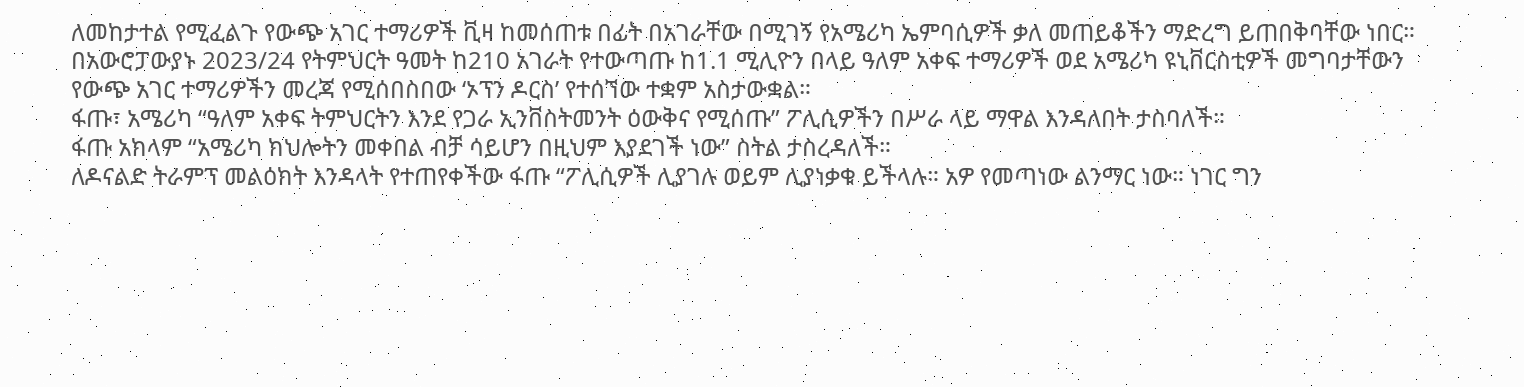ለመከታተል የሚፈልጉ የውጭ አገር ተማሪዎች ቪዛ ከመሰጠቱ በፊት በአገራቸው በሚገኝ የአሜሪካ ኤምባሲዎች ቃለ መጠይቆችን ማድረግ ይጠበቅባቸው ነበር።
በአውሮፓውያኑ 2023/24 የትምህርት ዓመት ከ210 አገራት የተውጣጡ ከ1.1 ሚሊዮን በላይ ዓለም አቀፍ ተማሪዎች ወደ አሜሪካ ዩኒቨርስቲዎች መግባታቸውን የውጭ አገር ተማሪዎችን መረጃ የሚሰበስበው ‘ኦፕን ዶርስ’ የተሰኘው ተቋም አስታውቋል።
ፋጡ፣ አሜሪካ “ዓለም አቀፍ ትምህርትን እንደ የጋራ ኢንቨስትመንት ዕውቅና የሚሰጡ” ፖሊሲዎችን በሥራ ላይ ማዋል እንዳለበት ታስባለች።
ፋጡ አክላም “አሜሪካ ክህሎትን መቀበል ብቻ ሳይሆን በዚህም እያደገች ነው” ስትል ታስረዳለች።
ለዶናልድ ትራምፕ መልዕክት እንዳላት የተጠየቀችው ፋጡ “ፖሊሲዎች ሊያገሉ ወይም ሊያነቃቁ ይችላሉ። አዎ የመጣነው ልንማር ነው። ነገር ግን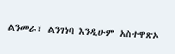ልንመራ፣ ልንገነባ እንዲሁም አስተዋጽኦ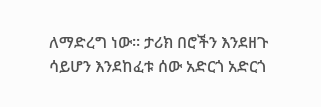ለማድረግ ነው። ታሪክ በሮችን እንደዘጉ ሳይሆን እንደከፈቱ ሰው አድርጎ አድርጎ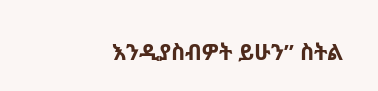እንዲያስብዎት ይሁን” ስትል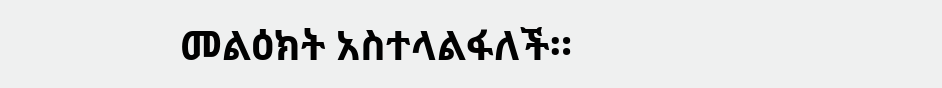መልዕክት አስተላልፋለች።